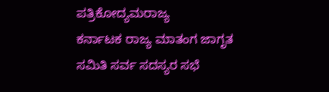ಪತ್ರಿಕೋದ್ಯಮರಾಜ್ಯ
ಕರ್ನಾಟಕ ರಾಜ್ಯ ಮಾತಂಗ ಜಾಗೃತ ಸಮಿತಿ ಸರ್ವ ಸದಸ್ಯರ ಸಭೆ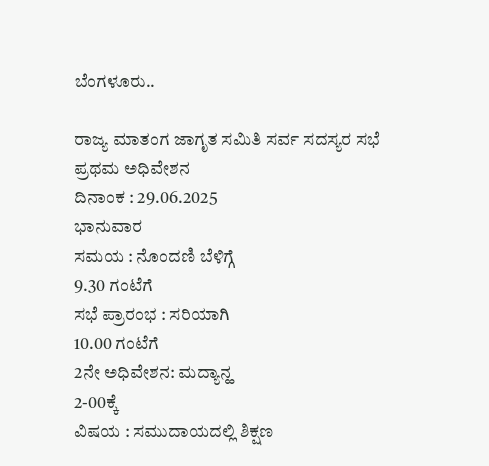ಬೆಂಗಳೂರು..

ರಾಜ್ಯ ಮಾತಂಗ ಜಾಗೃತ ಸಮಿತಿ ಸರ್ವ ಸದಸ್ಯರ ಸಭೆ
ಪ್ರಥಮ ಅಧಿವೇಶನ
ದಿನಾಂಕ : 29.06.2025
ಭಾನುವಾರ
ಸಮಯ : ನೊಂದಣಿ ಬೆಳಿಗ್ಗೆ
9.30 ಗಂಟೆಗೆ
ಸಭೆ ಪ್ರಾರಂಭ : ಸರಿಯಾಗಿ
10.00 ಗಂಟೆಗೆ
2ನೇ ಅಧಿವೇಶನ: ಮದ್ಯಾನ್ಹ
2-00ಕ್ಕೆ
ವಿಷಯ : ಸಮುದಾಯದಲ್ಲಿ ಶಿಕ್ಷಣ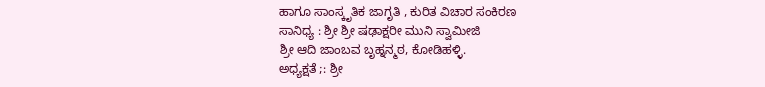ಹಾಗೂ ಸಾಂಸ್ಕೃತಿಕ ಜಾಗೃತಿ , ಕುರಿತ ವಿಚಾರ ಸಂಕಿರಣ
ಸಾನಿಧ್ಯ : ಶ್ರೀ ಶ್ರೀ ಷಢಾಕ್ಷರೀ ಮುನಿ ಸ್ವಾಮೀಜಿ
ಶ್ರೀ ಆದಿ ಜಾಂಬವ ಬೃಹ್ನನ್ಮಠ, ಕೋಡಿಹಳ್ಳಿ.
ಅಧ್ಯಕ್ಷತೆ ;: ಶ್ರೀ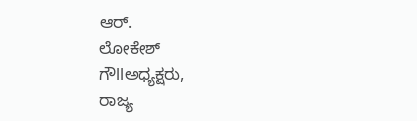ಆರ್.
ಲೋಕೇಶ್
ಗೌllಅಧ್ಯಕ್ಷರು,
ರಾಜ್ಯ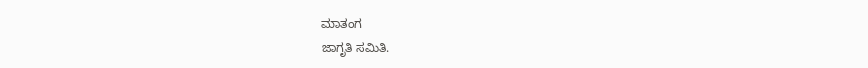ಮಾತಂಗ
ಜಾಗೃತಿ ಸಮಿತಿ.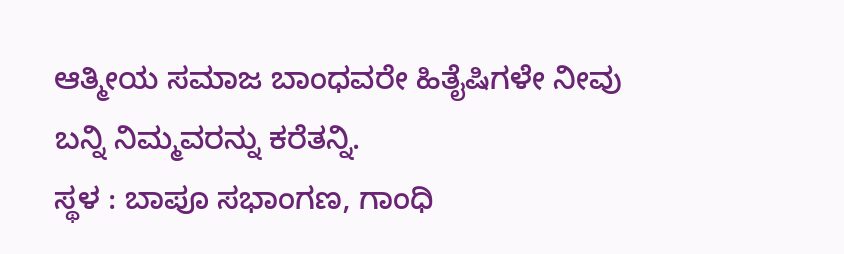ಆತ್ಮೀಯ ಸಮಾಜ ಬಾಂಧವರೇ ಹಿತೈಷಿಗಳೇ ನೀವು ಬನ್ನಿ ನಿಮ್ಮವರನ್ನು ಕರೆತನ್ನಿ.
ಸ್ಥಳ : ಬಾಪೂ ಸಭಾಂಗಣ, ಗಾಂಧಿ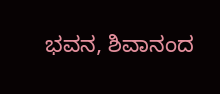ಭವನ, ಶಿವಾನಂದ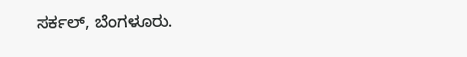ಸರ್ಕಲ್, ಬೆಂಗಳೂರು.